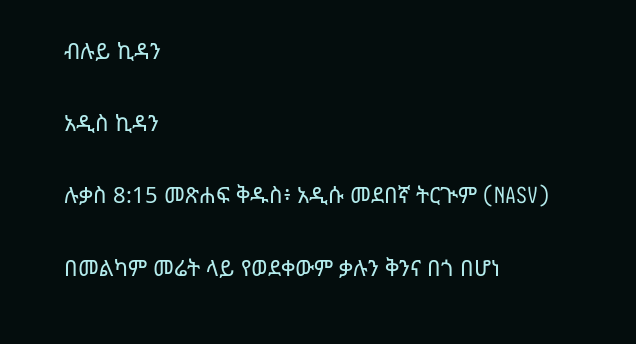ብሉይ ኪዳን

አዲስ ኪዳን

ሉቃስ 8:15 መጽሐፍ ቅዱስ፥ አዲሱ መደበኛ ትርጒም (NASV)

በመልካም መሬት ላይ የወደቀውም ቃሉን ቅንና በጎ በሆነ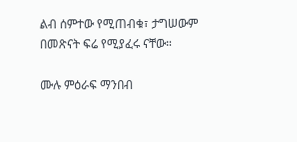ልብ ሰምተው የሚጠብቁ፣ ታግሠውም በመጽናት ፍሬ የሚያፈሩ ናቸው።

ሙሉ ምዕራፍ ማንበብ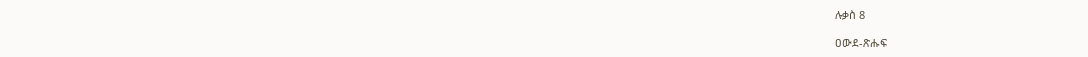ሉቃስ 8

ዐውደ-ጽሑፍ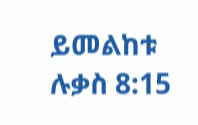ይመልከቱ ሉቃስ 8:15